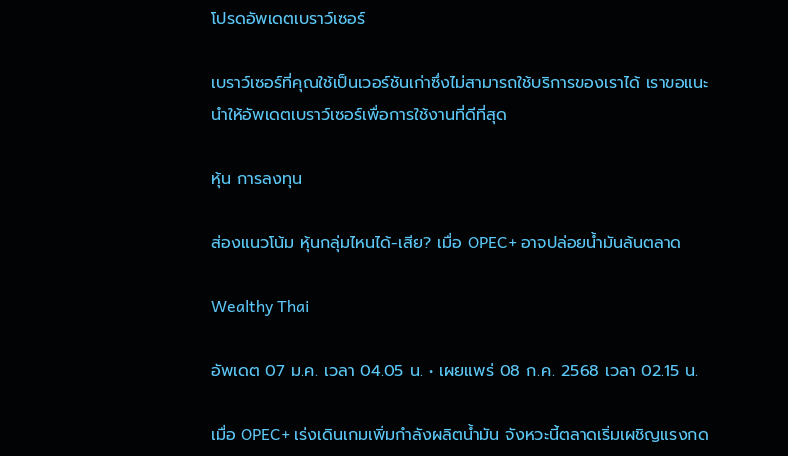โปรดอัพเดตเบราว์เซอร์

เบราว์เซอร์ที่คุณใช้เป็นเวอร์ชันเก่าซึ่งไม่สามารถใช้บริการของเราได้ เราขอแนะนำให้อัพเดตเบราว์เซอร์เพื่อการใช้งานที่ดีที่สุด

หุ้น การลงทุน

ส่องแนวโน้ม หุ้นกลุ่มไหนได้-เสีย? เมื่อ OPEC+ อาจปล่อยน้ำมันล้นตลาด

Wealthy Thai

อัพเดต 07 ม.ค. เวลา 04.05 น. • เผยแพร่ 08 ก.ค. 2568 เวลา 02.15 น.

เมื่อ OPEC+ เร่งเดินเกมเพิ่มกำลังผลิตน้ำมัน จังหวะนี้ตลาดเริ่มเผชิญแรงกด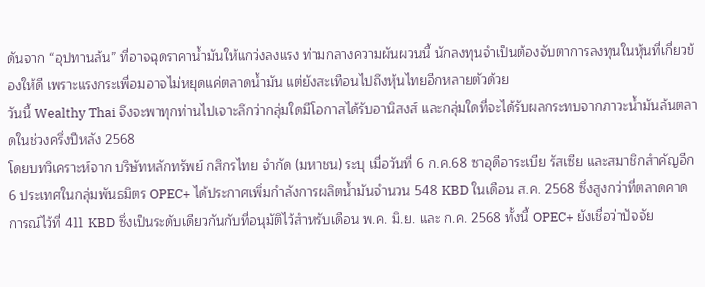ดันจาก “อุปทานล้น” ที่อาจฉุดราคาน้ำมันให้แกว่งลงแรง ท่ามกลางความผันผวนนี้ นักลงทุนจำเป็นต้องจับตาการลงทุนในหุ้นที่เกี่ยวข้องให้ดี เพราะแรงกระเพื่อมอาจไม่หยุดแค่ตลาดน้ำมัน แต่ยังสะเทือนไปถึงหุ้นไทยอีกหลายตัวด้วย
วันนี้ Wealthy Thai จึงจะพาทุกท่านไปเจาะลึกว่ากลุ่มใดมีโอกาสได้รับอานิสงส์ และกลุ่มใดที่จะได้รับผลกระทบจากภาวะน้ำมันล้นตลาดในช่วงครึ่งปีหลัง 2568
โดยบทวิเคราะห์จาก บริษัทหลักทรัพย์ กสิกรไทย จำกัด (มหาชน) ระบุ เมื่อวันที่ 6 ก.ค.68 ซาอุดีอาระเบีย รัสเซีย และสมาชิกสำคัญอีก 6 ประเทศในกลุ่มพันธมิตร OPEC+ ได้ประกาศเพิ่มกำลังการผลิตน้ำมันจำนวน 548 KBD ในเดือน ส.ค. 2568 ซึ่งสูงกว่าที่ตลาดคาดการณ์ไว้ที่ 411 KBD ซึ่งเป็นระดับเดียวกันกับที่อนุมัติไว้สำหรับเดือน พ.ค. มิ.ย. และ ก.ค. 2568 ทั้งนี้ OPEC+ ยังเชื่อว่าปัจจัย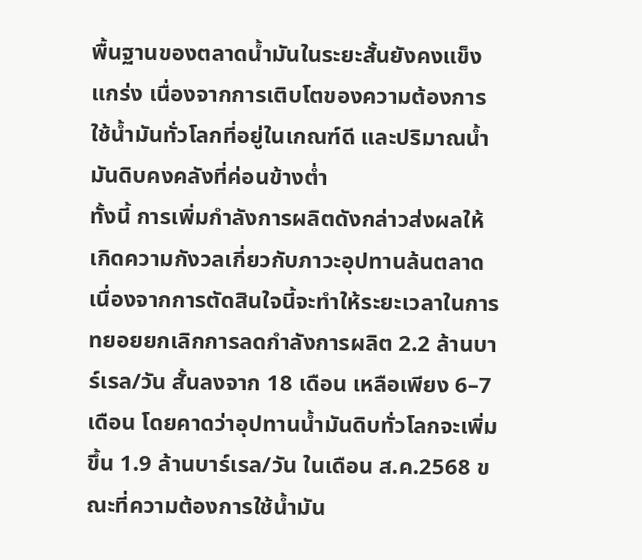พื้นฐานของตลาดน้ำมันในระยะสั้นยังคงแข็งแกร่ง เนื่องจากการเติบโตของความต้องการใช้น้ำมันทั่วโลกที่อยู่ในเกณฑ์ดี และปริมาณน้ำมันดิบคงคลังที่ค่อนข้างต่ำ
ทั้งนี้ การเพิ่มกำลังการผลิตดังกล่าวส่งผลให้เกิดความกังวลเกี่ยวกับภาวะอุปทานล้นตลาด เนื่องจากการตัดสินใจนี้จะทำให้ระยะเวลาในการทยอยยกเลิกการลดกำลังการผลิต 2.2 ล้านบาร์เรล/วัน สั้นลงจาก 18 เดือน เหลือเพียง 6–7 เดือน โดยคาดว่าอุปทานน้ำมันดิบทั่วโลกจะเพิ่มขึ้น 1.9 ล้านบาร์เรล/วัน ในเดือน ส.ค.2568 ขณะที่ความต้องการใช้น้ำมัน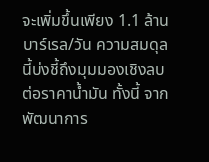จะเพิ่มขึ้นเพียง 1.1 ล้านบาร์เรล/วัน ความสมดุลนี้บ่งชี้ถึงมุมมองเชิงลบต่อราคาน้ำมัน ทั้งนี้ จากพัฒนาการ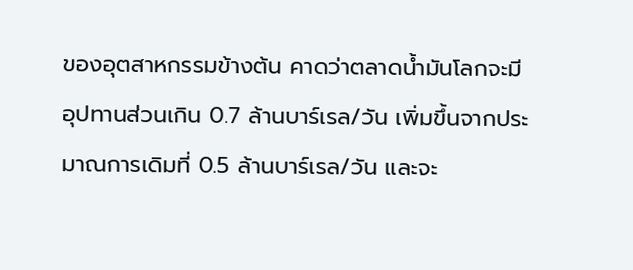ของอุตสาหกรรมข้างต้น คาดว่าตลาดน้ำมันโลกจะมีอุปทานส่วนเกิน 0.7 ล้านบาร์เรล/วัน เพิ่มขึ้นจากประมาณการเดิมที่ 0.5 ล้านบาร์เรล/วัน และจะ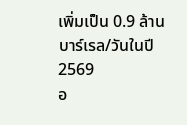เพิ่มเป็น 0.9 ล้านบาร์เรล/วันในปี 2569
อ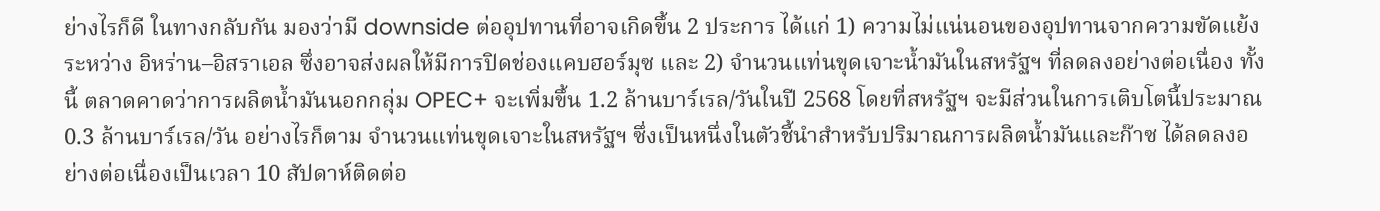ย่างไรก็ดี ในทางกลับกัน มองว่ามี downside ต่ออุปทานที่อาจเกิดขึ้น 2 ประการ ได้แก่ 1) ความไม่แน่นอนของอุปทานจากความขัดแย้งระหว่าง อิหร่าน–อิสราเอล ซึ่งอาจส่งผลให้มีการปิดช่องแคบฮอร์มุซ และ 2) จำนวนแท่นขุดเจาะน้ำมันในสหรัฐฯ ที่ลดลงอย่างต่อเนื่อง ทั้งนี้ ตลาดคาดว่าการผลิตน้ำมันนอกกลุ่ม OPEC+ จะเพิ่มขึ้น 1.2 ล้านบาร์เรล/วันในปี 2568 โดยที่สหรัฐฯ จะมีส่วนในการเติบโตนี้ประมาณ 0.3 ล้านบาร์เรล/วัน อย่างไรก็ตาม จำนวนแท่นขุดเจาะในสหรัฐฯ ซึ่งเป็นหนึ่งในตัวชี้นำสำหรับปริมาณการผลิตน้ำมันและก๊าซ ได้ลดลงอย่างต่อเนื่องเป็นเวลา 10 สัปดาห์ติดต่อ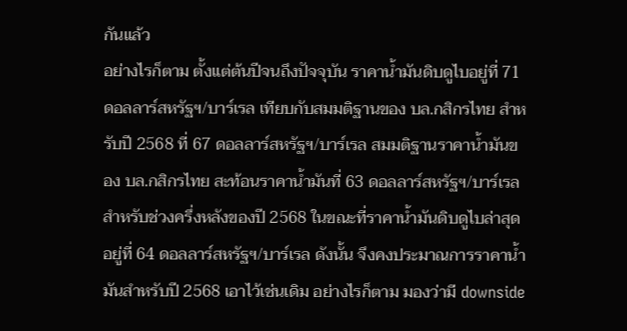กันแล้ว
อย่างไรก็ตาม ตั้งแต่ต้นปีจนถึงปัจจุบัน ราคาน้ำมันดิบดูไบอยู่ที่ 71 ดอลลาร์สหรัฐฯ/บาร์เรล เทียบกับสมมติฐานของ บล.กสิกรไทย สำหรับปี 2568 ที่ 67 ดอลลาร์สหรัฐฯ/บาร์เรล สมมติฐานราคาน้ำมันของ บล.กสิกรไทย สะท้อนราคาน้ำมันที่ 63 ดอลลาร์สหรัฐฯ/บาร์เรล สำหรับช่วงครึ่งหลังของปี 2568 ในขณะที่ราคาน้ำมันดิบดูไบล่าสุดอยู่ที่ 64 ดอลลาร์สหรัฐฯ/บาร์เรล ดังนั้น จึงคงประมาณการราคาน้ำมันสำหรับปี 2568 เอาไว้เช่นเดิม อย่างไรก็ตาม มองว่ามี downside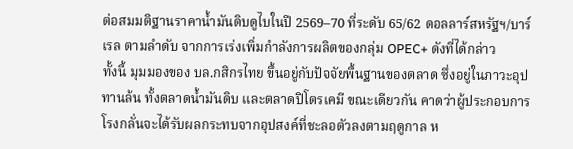ต่อสมมติฐานราคาน้ำมันดิบดูไบในปี 2569–70 ที่ระดับ 65/62 ดอลลาร์สหรัฐฯ/บาร์เรล ตามลำดับ จากการเร่งเพิ่มกำลังการผลิตของกลุ่ม OPEC+ ดังที่ได้กล่าว
ทั้งนี้ มุมมองของ บล.กสิกรไทย ขึ้นอยู่กับปัจจัยพื้นฐานของตลาด ซึ่งอยู่ในภาวะอุปทานล้น ทั้งตลาดน้ำมันดิบ และตลาดปิโตรเคมี ขณะเดียวกัน คาดว่าผู้ประกอบการโรงกลั่นจะได้รับผลกระทบจากอุปสงค์ที่ชะลอตัวลงตามฤดูกาล ห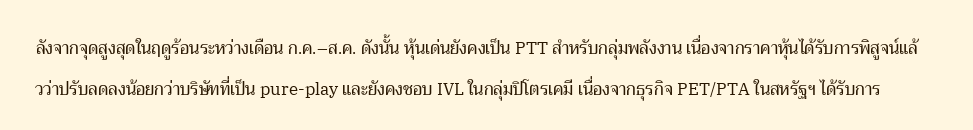ลังจากจุดสูงสุดในฤดูร้อนระหว่างเดือน ก.ค.–ส.ค. ดังนั้น หุ้นเด่นยังคงเป็น PTT สำหรับกลุ่มพลังงาน เนื่องจากราคาหุ้นได้รับการพิสูจน์แล้วว่าปรับลดลงน้อยกว่าบริษัทที่เป็น pure-play และยังคงชอบ IVL ในกลุ่มปิโตรเคมี เนื่องจากธุรกิจ PET/PTA ในสหรัฐฯ ได้รับการ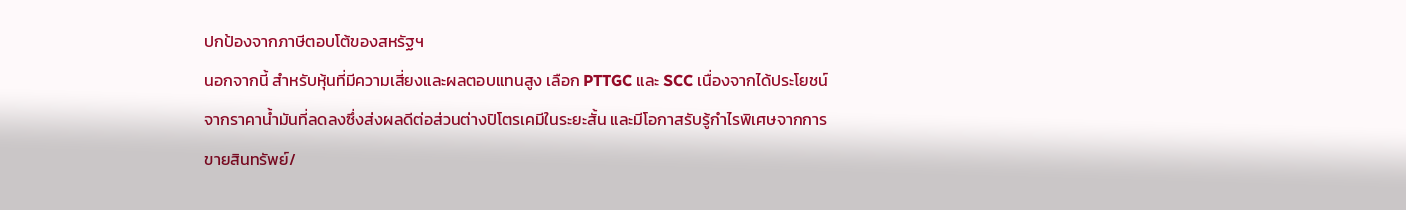ปกป้องจากภาษีตอบโต้ของสหรัฐฯ
นอกจากนี้ สำหรับหุ้นที่มีความเสี่ยงและผลตอบแทนสูง เลือก PTTGC และ SCC เนื่องจากได้ประโยชน์จากราคาน้ำมันที่ลดลงซึ่งส่งผลดีต่อส่วนต่างปิโตรเคมีในระยะสั้น และมีโอกาสรับรู้กำไรพิเศษจากการขายสินทรัพย์/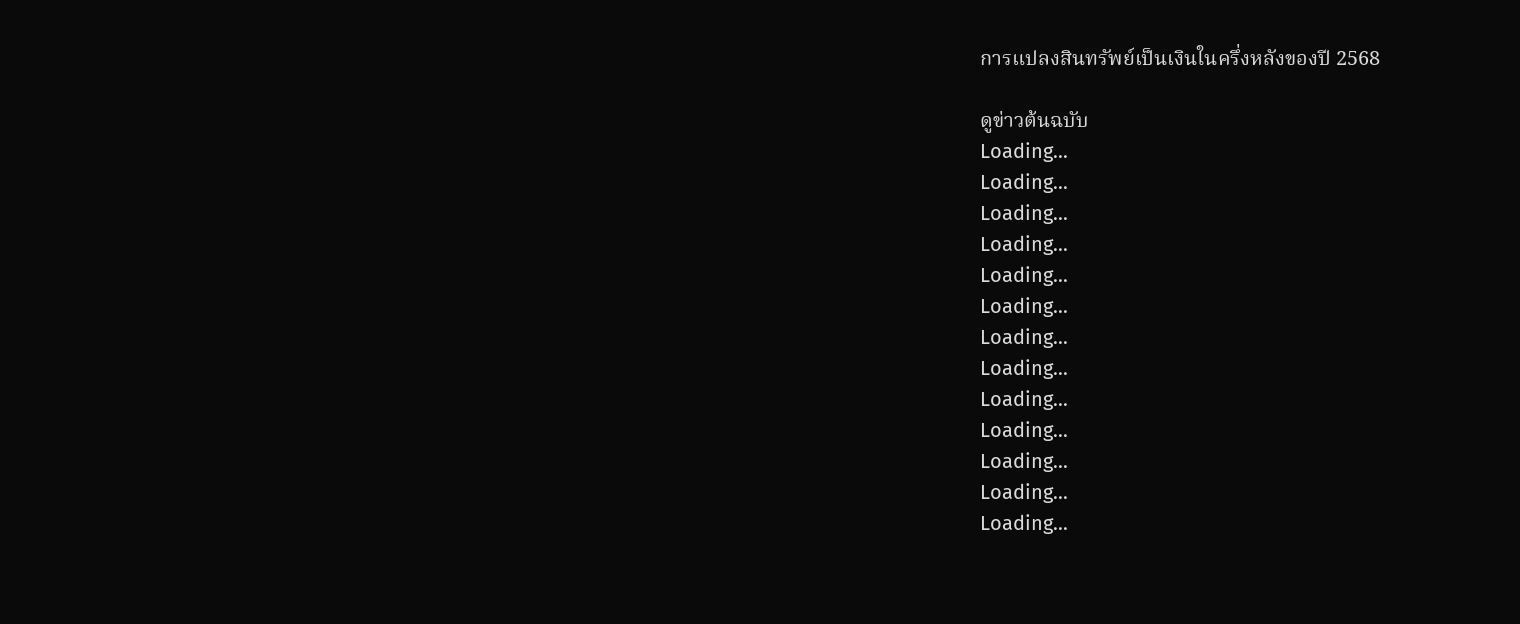การแปลงสินทรัพย์เป็นเงินในครึ่งหลังของปี 2568

ดูข่าวต้นฉบับ
Loading...
Loading...
Loading...
Loading...
Loading...
Loading...
Loading...
Loading...
Loading...
Loading...
Loading...
Loading...
Loading...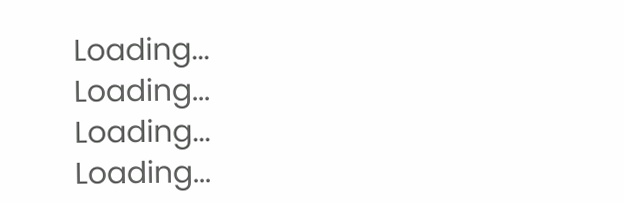Loading...
Loading...
Loading...
Loading...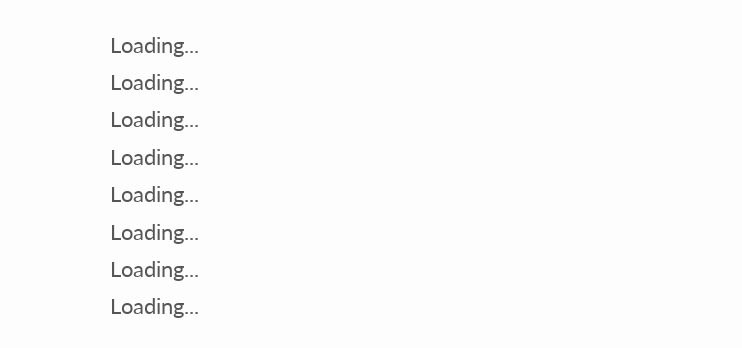Loading...
Loading...
Loading...
Loading...
Loading...
Loading...
Loading...
Loading...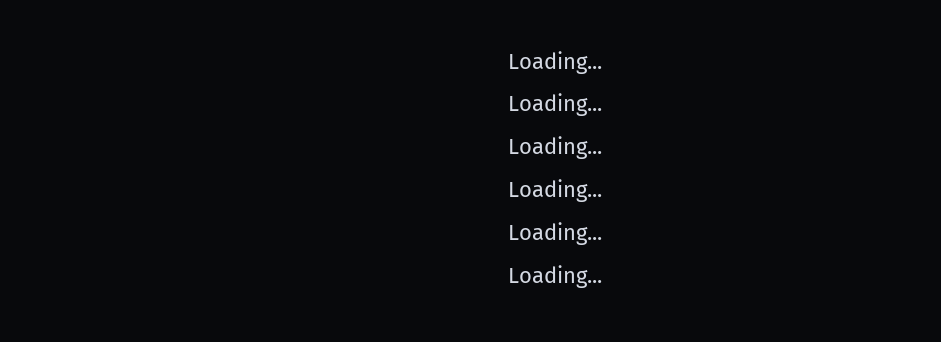Loading...
Loading...
Loading...
Loading...
Loading...
Loading...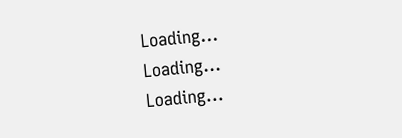Loading...
Loading...
Loading...